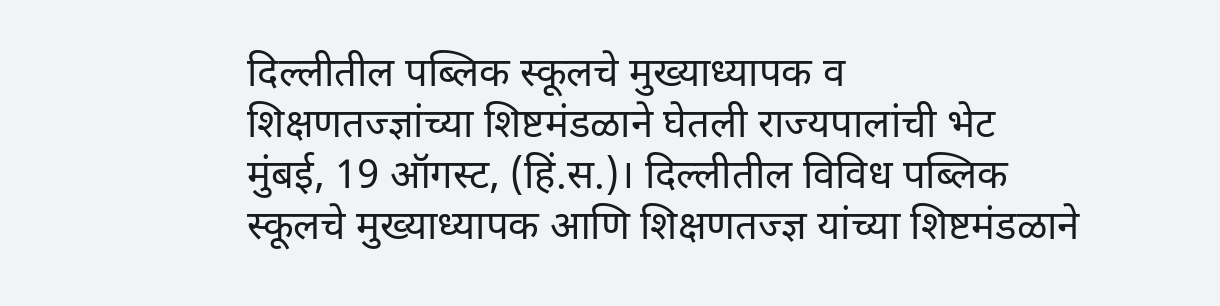दिल्लीतील पब्लिक स्कूलचे मुख्याध्यापक व शिक्षणतज्ज्ञांच्या शिष्टमंडळाने घेतली राज्यपालांची भेट
मुंबई, 19 ऑगस्ट, (हिं.स.)। दिल्लीतील विविध पब्लिक स्कूलचे मुख्याध्यापक आणि शिक्षणतज्ज्ञ यांच्या शिष्टमंडळाने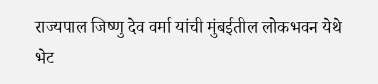राज्यपाल जिष्णु देव वर्मा यांची मुंबईतील लोकभवन येथे भेट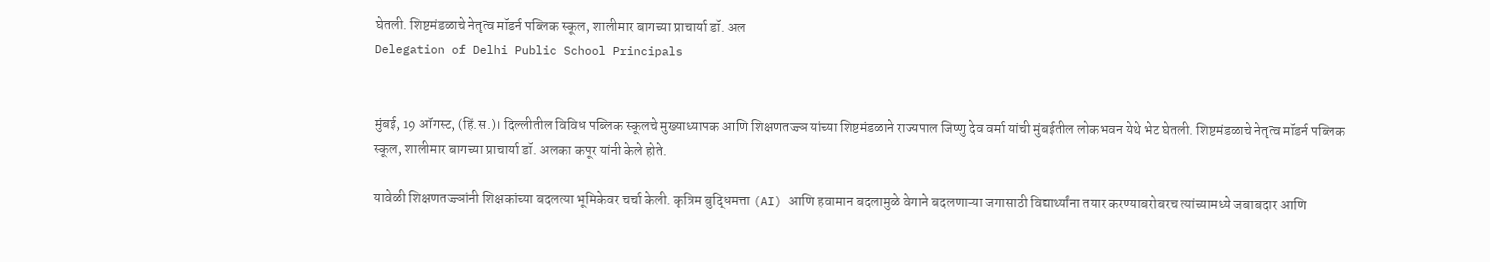घेतली. शिष्टमंडळाचे नेतृत्व मॉडर्न पब्लिक स्कूल, शालीमार बागच्या प्राचार्या डॉ. अल
Delegation of Delhi Public School Principals


मुंबई, 19 ऑगस्ट, (हिं.स.)। दिल्लीतील विविध पब्लिक स्कूलचे मुख्याध्यापक आणि शिक्षणतज्ज्ञ यांच्या शिष्टमंडळाने राज्यपाल जिष्णु देव वर्मा यांची मुंबईतील लोकभवन येथे भेट घेतली. शिष्टमंडळाचे नेतृत्व मॉडर्न पब्लिक स्कूल, शालीमार बागच्या प्राचार्या डॉ. अलका कपूर यांनी केले होते.

यावेळी शिक्षणतज्ज्ञांनी शिक्षकांच्या बदलत्या भूमिकेवर चर्चा केली. कृत्रिम बुद्धिमत्ता (AI) आणि हवामान बदलामुळे वेगाने बदलणाऱ्या जगासाठी विद्यार्थ्यांना तयार करण्याबरोबरच त्यांच्यामध्ये जबाबदार आणि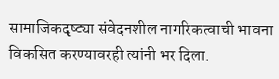सामाजिकदृष्ट्या संवेदनशील नागरिकत्वाची भावना विकसित करण्यावरही त्यांनी भर दिला.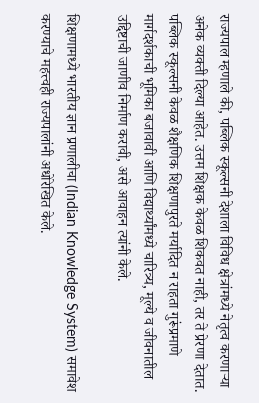राज्यपाल म्हणाले की, पब्लिक स्कूल्सनी देशाला विविध क्षेत्रांमध्ये नेतृत्व करणाऱ्या अनेक व्यक्ती दिल्या आहेत. उत्तम शिक्षक केवळ शिकवत नाही, तर ते प्रेरणा देतात. पब्लिक स्कूल्सनी केवळ शैक्षणिक शिक्षणापुरते मर्यादित न राहता गुरूंप्रमाणे मार्गदर्शकाची भूमिका बजावावी आणि विद्यार्थ्यांमध्ये चारित्र्य, मूल्ये व जीवनातील उद्दिष्टाची जाणीव निर्माण करावी, असे आवाहन त्यांनी केले.

शिक्षणामध्ये भारतीय ज्ञान प्रणालीचा (Indian Knowledge System) समावेश करण्याचे महत्त्वही राज्यपालांनी अधोरेखित केले.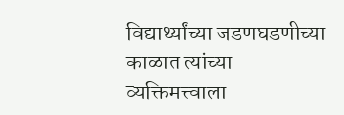विद्यार्थ्यांच्या जडणघडणीच्या काळात त्यांच्या व्यक्तिमत्त्वाला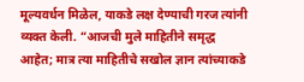मूल्यवर्धन मिळेल, याकडे लक्ष देण्याची गरज त्यांनी व्यक्त केली. “आजची मुले माहितीने समृद्ध आहेत; मात्र त्या माहितीचे सखोल ज्ञान त्यांच्याकडे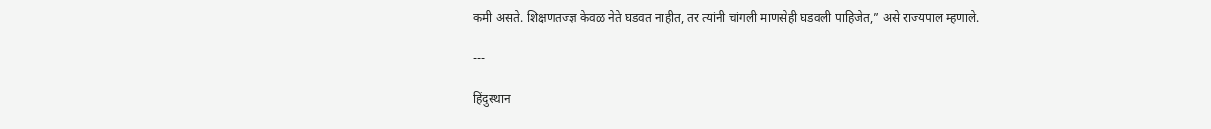कमी असते. शिक्षणतज्ज्ञ केवळ नेते घडवत नाहीत, तर त्यांनी चांगली माणसेही घडवली पाहिजेत,” असे राज्यपाल म्हणाले.

---

हिंदुस्थान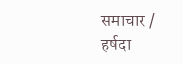समाचार / हर्षदा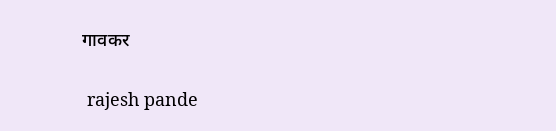गावकर


 rajesh pande